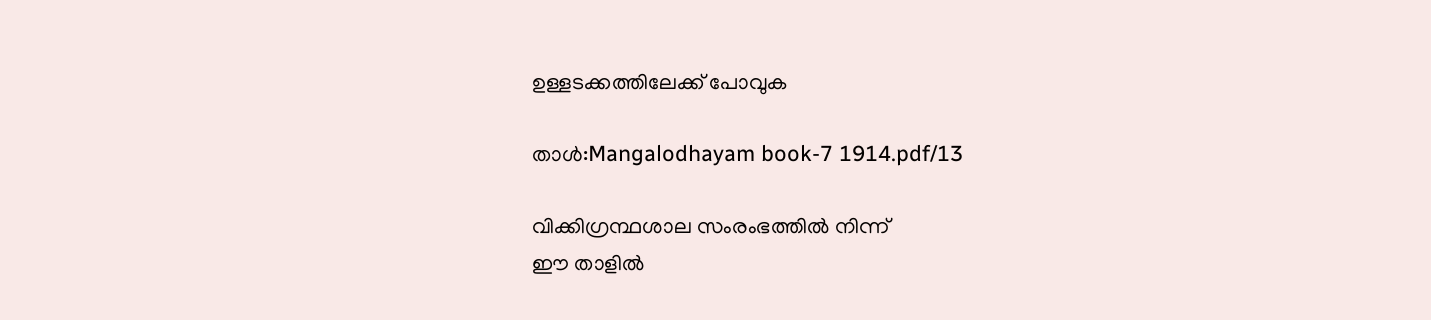ഉള്ളടക്കത്തിലേക്ക് പോവുക

താൾ:Mangalodhayam book-7 1914.pdf/13

വിക്കിഗ്രന്ഥശാല സംരംഭത്തിൽ നിന്ന്
ഈ താളിൽ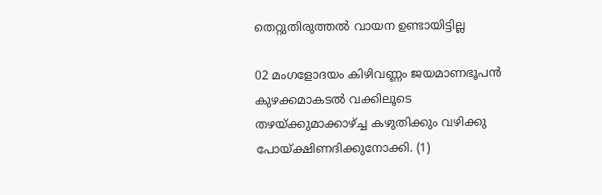തെറ്റുതിരുത്തൽ വായന ഉണ്ടായിട്ടില്ല

02 മംഗളോദയം കിഴിവണ്ണം ജയമാണഭൂപൻ കുഴക്കമാകടൽ വക്കിലൂടെ തഴയ്ക്കുമാക്കാഴ്ച്ച കഴുതിക്കും വഴിക്കു പോയ്ക്ഷിണദിക്കുനോക്കി. (1)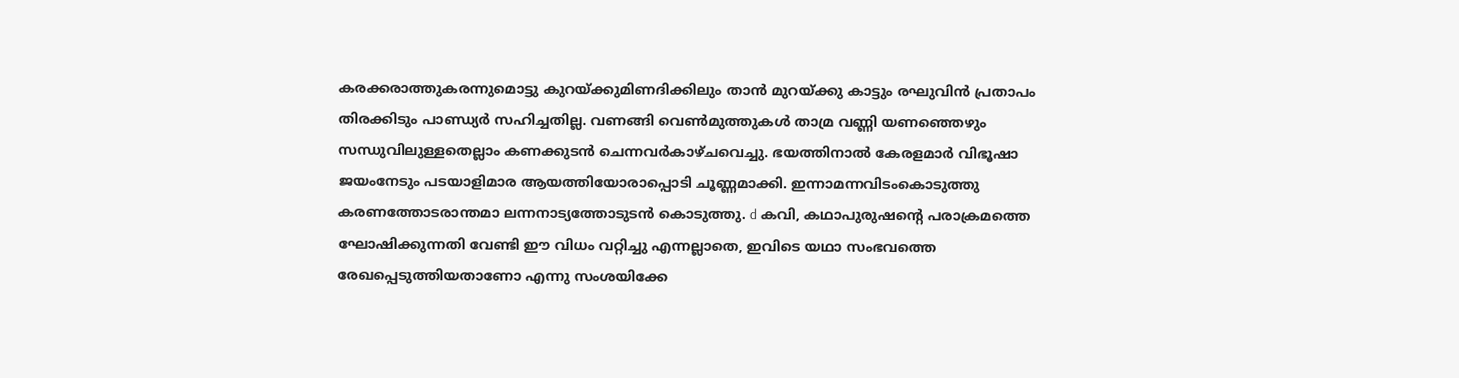കരക്കരാത്തുകരന്നുമൊട്ടു കുറയ്ക്കുമിണദിക്കിലും താൻ മുറയ്ക്കു കാട്ടും രഘുവിൻ പ്രതാപം തിരക്കിടും പാണ്ഡ്യർ സഹിച്ചതില്ല. വണങ്ങി വെൺമുത്തുകൾ താമ്ര വണ്ണി യണഞ്ഞെഴും സന്ധുവിലുള്ളതെല്ലാം കണക്കുടൻ ചെന്നവർകാഴ്ചവെച്ചു. ഭയത്തിനാൽ കേരളമാർ വിഭൂഷാ ജയംനേടും പടയാളിമാര ആയത്തിയോരാപ്പൊടി ചൂണ്ണമാക്കി. ഇന്നാമന്നവിടംകൊടുത്തു കരണത്തോടരാന്തമാ ലന്നനാട്യത്തോടുടൻ കൊടുത്തു. d കവി, കഥാപുരുഷന്റെ പരാക്രമത്തെ ഘോഷിക്കുന്നതി വേണ്ടി ഈ വിധം വറ്റിച്ചു എന്നല്ലാതെ, ഇവിടെ യഥാ സംഭവത്തെ രേഖപ്പെടുത്തിയതാണോ എന്നു സംശയിക്കേ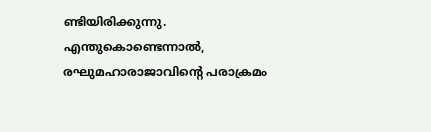ണ്ടിയിരിക്കുന്നു. എന്തുകൊണ്ടെന്നാൽ, രഘുമഹാരാജാവിന്റെ പരാക്രമം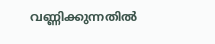വണ്ണിക്കുന്നതിൽ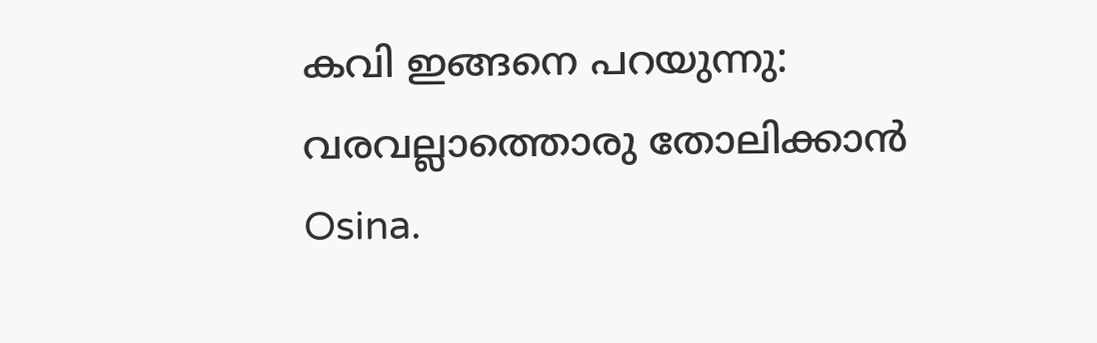കവി ഇങ്ങനെ പറയുന്നു: വരവല്ലാത്തൊരു തോലിക്കാൻ Osina.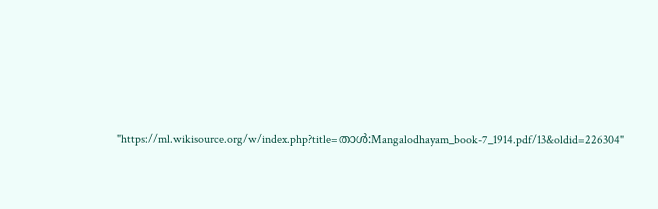"https://ml.wikisource.org/w/index.php?title=താൾ:Mangalodhayam_book-7_1914.pdf/13&oldid=226304"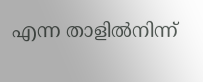എന്ന താളിൽനിന്ന്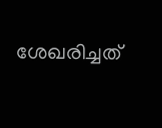ശേഖരിച്ചത്